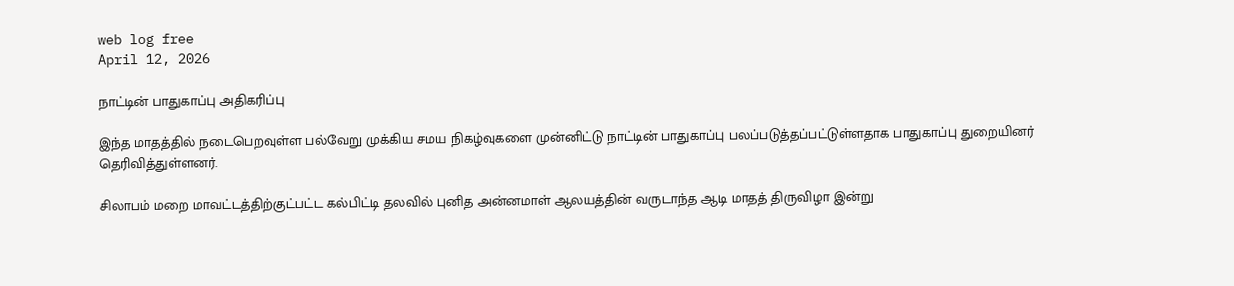web log free
April 12, 2026

நாட்டின் பாதுகாப்பு அதிகரிப்பு

இந்த மாதத்தில் நடைபெறவுள்ள பல்வேறு முக்கிய சமய நிகழ்வுகளை முன்னிட்டு நாட்டின் பாதுகாப்பு பலப்படுத்தப்பட்டுள்ளதாக பாதுகாப்பு துறையினர் தெரிவித்துள்ளனர்.

சிலாபம் மறை மாவட்டத்திற்குட்பட்ட கல்பிட்டி தலவில் புனித அன்னமாள் ஆலயத்தின் வருடாந்த ஆடி மாதத் திருவிழா இன்று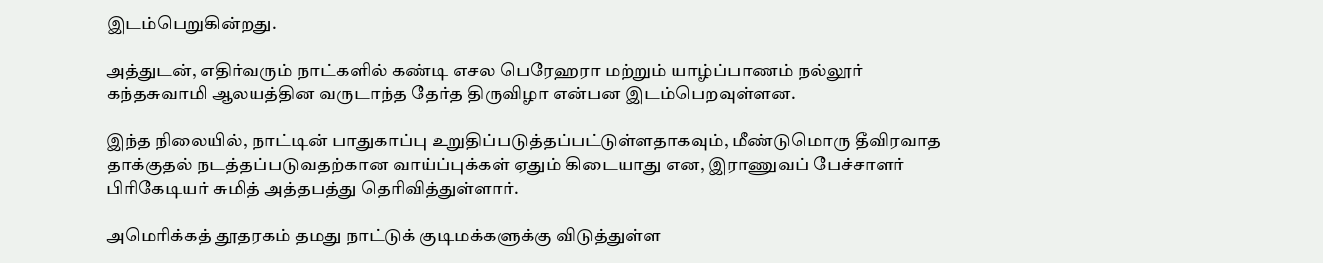இடம்பெறுகின்றது.

அத்துடன், எதிர்வரும் நாட்களில் கண்டி எசல பெரேஹரா மற்றும் யாழ்ப்பாணம் நல்லூர் கந்தசுவாமி ஆலயத்தின வருடாந்த தேர்த திருவிழா என்பன இடம்பெறவுள்ளன.

இந்த நிலையில், நாட்டின் பாதுகாப்பு உறுதிப்படுத்தப்பட்டுள்ளதாகவும், மீண்டுமொரு தீவிரவாத தாக்குதல் நடத்தப்படுவதற்கான வாய்ப்புக்கள் ஏதும் கிடையாது என, இராணுவப் பேச்சாளர் பிரிகேடியர் சுமித் அத்தபத்து தெரிவித்துள்ளார்.

அமெரிக்கத் தூதரகம் தமது நாட்டுக் குடிமக்களுக்கு விடுத்துள்ள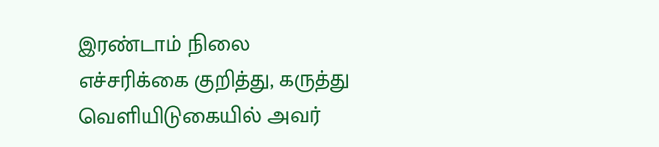இரண்டாம் நிலை எச்சரிக்கை குறித்து, கருத்து வெளியிடுகையில் அவர்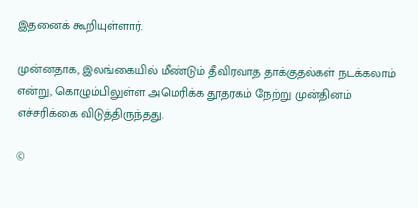இதனைக் கூறியுள்ளார்.

முன்னதாக, இலங்கையில் மீண்டும் தீவிரவாத தாக்குதல்கள் நடக்கலாம் என்று, கொழும்பிலுள்ள அமெரிக்க தூதரகம் நேற்று முன்தினம் எச்சரிக்கை விடுத்திருந்தது.

©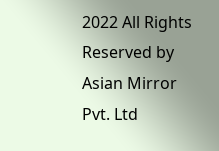2022 All Rights Reserved by Asian Mirror Pvt. Ltd